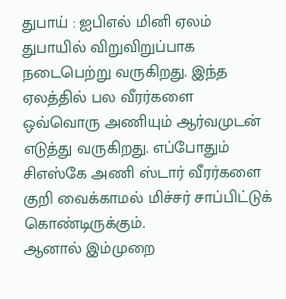துபாய் : ஐபிஎல் மினி ஏலம் துபாயில் விறுவிறுப்பாக நடைபெற்று வருகிறது. இந்த ஏலத்தில் பல வீரர்களை ஒவ்வொரு அணியும் ஆர்வமுடன் எடுத்து வருகிறது. எப்போதும் சிஎஸ்கே அணி ஸ்டார் வீரர்களை குறி வைக்காமல் மிச்சர் சாப்பிட்டுக் கொண்டிருக்கும்.
ஆனால் இம்முறை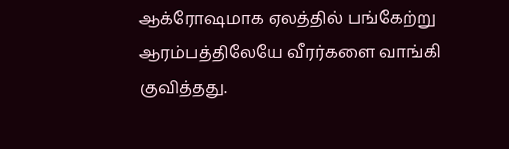ஆக்ரோஷமாக ஏலத்தில் பங்கேற்று ஆரம்பத்திலேயே வீரர்களை வாங்கி குவித்தது.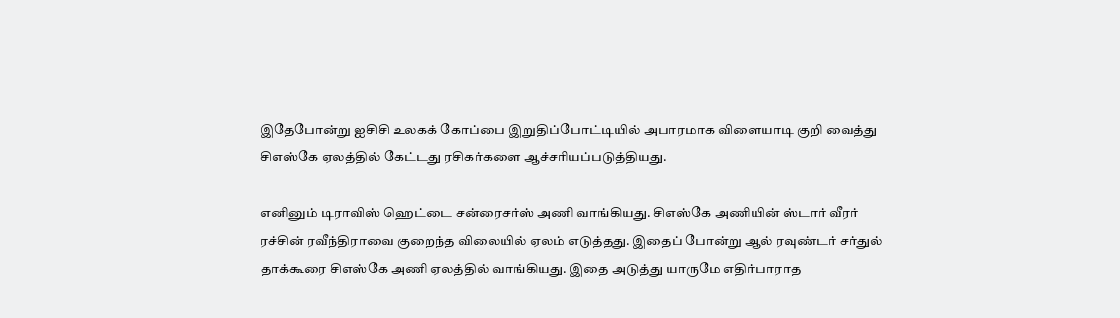இதேபோன்று ஐசிசி உலகக் கோப்பை இறுதிப்போட்டியில் அபாரமாக விளையாடி குறி வைத்து சிஎஸ்கே ஏலத்தில் கேட்டது ரசிகர்களை ஆச்சரியப்படுத்தியது.

எனினும் டிராவிஸ் ஹெட்டை சன்ரைசர்ஸ் அணி வாங்கியது. சிஎஸ்கே அணியின் ஸ்டார் வீரர் ரச்சின் ரவீந்திராவை குறைந்த விலையில் ஏலம் எடுத்தது. இதைப் போன்று ஆல் ரவுண்டர் சர்துல் தாக்கூரை சிஎஸ்கே அணி ஏலத்தில் வாங்கியது. இதை அடுத்து யாருமே எதிர்பாராத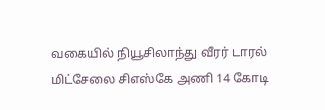வகையில் நியூசிலாந்து வீரர் டாரல் மிட்சேலை சிஎஸ்கே அணி 14 கோடி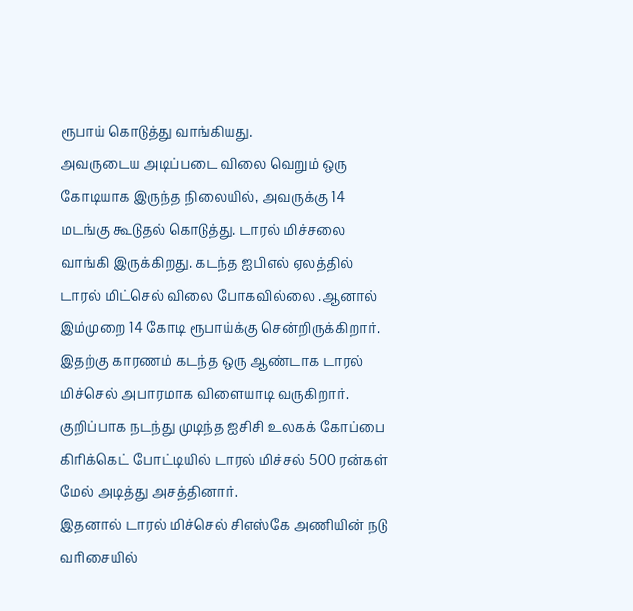ரூபாய் கொடுத்து வாங்கியது.
அவருடைய அடிப்படை விலை வெறும் ஒரு கோடியாக இருந்த நிலையில், அவருக்கு 14 மடங்கு கூடுதல் கொடுத்து. டாரல் மிச்சலை வாங்கி இருக்கிறது. கடந்த ஐபிஎல் ஏலத்தில் டாரல் மிட்செல் விலை போகவில்லை .ஆனால் இம்முறை 14 கோடி ரூபாய்க்கு சென்றிருக்கிறார். இதற்கு காரணம் கடந்த ஒரு ஆண்டாக டாரல் மிச்செல் அபாரமாக விளையாடி வருகிறார். குறிப்பாக நடந்து முடிந்த ஐசிசி உலகக் கோப்பை கிரிக்கெட் போட்டியில் டாரல் மிச்சல் 500 ரன்கள் மேல் அடித்து அசத்தினார்.
இதனால் டாரல் மிச்செல் சிஎஸ்கே அணியின் நடு வரிசையில்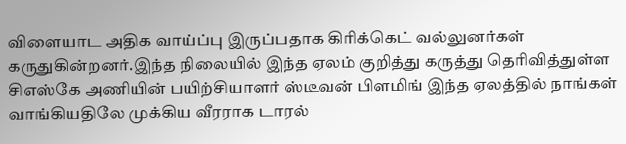விளையாட அதிக வாய்ப்பு இருப்பதாக கிரிக்கெட் வல்லுனர்கள் கருதுகின்றனர்.இந்த நிலையில் இந்த ஏலம் குறித்து கருத்து தெரிவித்துள்ள சிஎஸ்கே அணியின் பயிற்சியாளர் ஸ்டீவன் பிளமிங் இந்த ஏலத்தில் நாங்கள் வாங்கியதிலே முக்கிய வீரராக டாரல்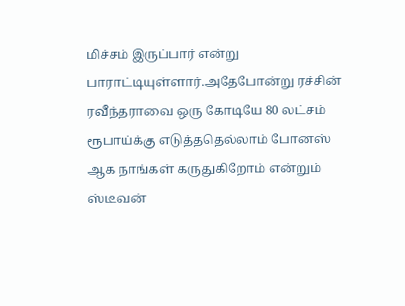மிச்சம் இருப்பார் என்று பாராட்டியுள்ளார்.அதேபோன்று ரச்சின் ரவீந்தராவை ஒரு கோடியே 80 லட்சம் ரூபாய்க்கு எடுத்ததெல்லாம் போனஸ் ஆக நாங்கள் கருதுகிறோம் என்றும் ஸ்டீவன்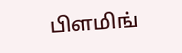பிளமிங்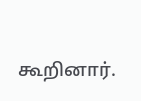கூறினார்.